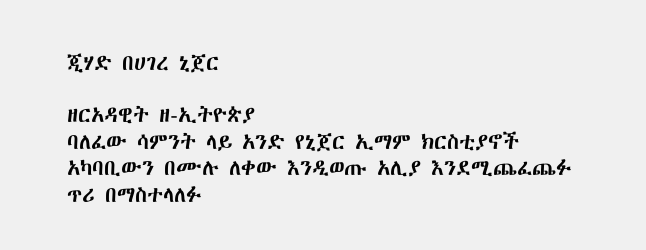ጂሃድ በሀገረ ኒጀር

ዘርአዳዊት ዘ-ኢትዮጵያ
ባለፈው ሳምንት ላይ አንድ የኒጀር ኢማም ክርስቲያኖች አካባቢውን በሙሉ ለቀው እንዲወጡ አሊያ እንደሚጨፈጨፉ ጥሪ በማስተላለፉ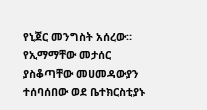የኒጀር መንግስት አሰረው። የኢማማቸው መታሰር ያስቆጣቸው መሀመዳውያን ተሰባሰበው ወደ ቤተክርስቲያኑ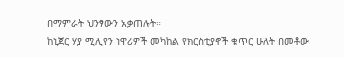በማምራት ህንፃውን አቃጠሉት።
ከኒጀር ሃያ ሚሊየን ነዋሪዎች መካከል የክርስቲያኖች ቁጥር ሁለት በመቶው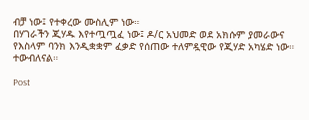ብቻ ነው፤ የተቀረው ሙስሊም ነው።
በሃገራችን ጂሃዱ እየተጧጧፈ ነው፤ ዶ/ር አህመድ ወደ አክሱም ያመራውና የእስላም ባንክ እንዲቋቋም ፈቃድ የሰጠው ተለምዷዊው የጂሃድ አካሄድ ነው። ተውብለናል።

Post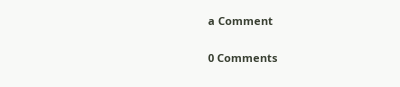a Comment

0 Comments